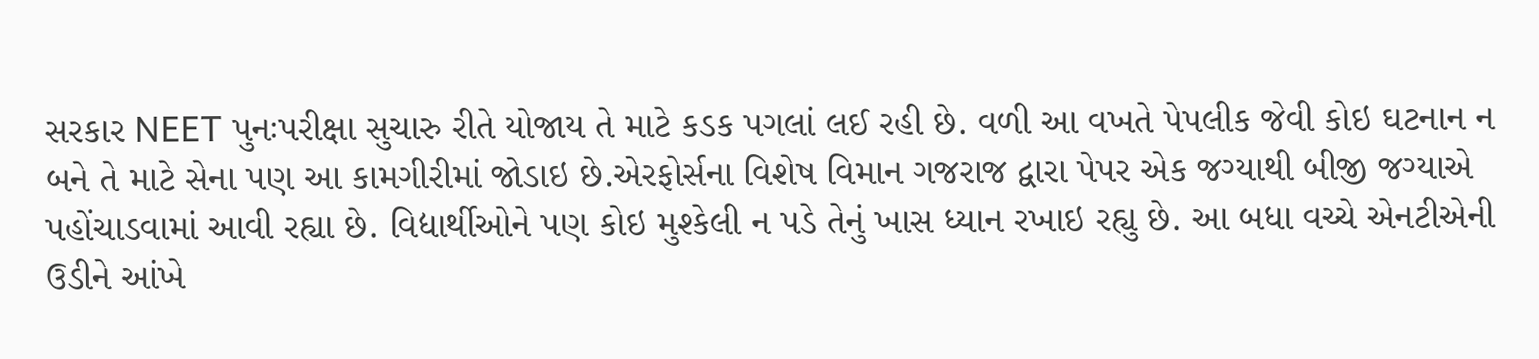સરકાર NEET પુનઃપરીક્ષા સુચારુ રીતે યોજાય તે માટે કડક પગલાં લઈ રહી છે. વળી આ વખતે પેપલીક જેવી કોઇ ઘટનાન ન બને તે માટે સેના પણ આ કામગીરીમાં જોડાઇ છે.એરફોર્સના વિશેષ વિમાન ગજરાજ દ્વારા પેપર એક જગ્યાથી બીજી જગ્યાએ પહોંચાડવામાં આવી રહ્યા છે. વિદ્યાર્થીઓને પણ કોઇ મુશ્કેલી ન પડે તેનું ખાસ ધ્યાન રખાઇ રહ્યુ છે. આ બધા વચ્ચે એનટીએની ઉડીને આંખે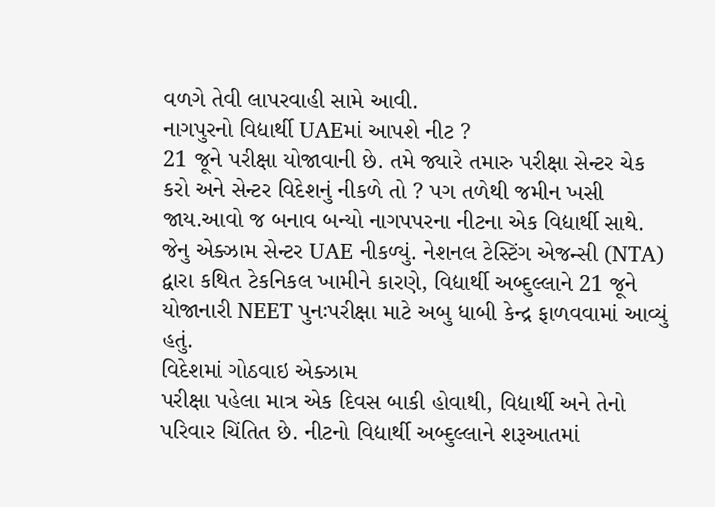વળગે તેવી લાપરવાહી સામે આવી.
નાગપુરનો વિદ્યાર્થી UAEમાં આપશે નીટ ?
21 જૂને પરીક્ષા યોજાવાની છે. તમે જ્યારે તમારુ પરીક્ષા સેન્ટર ચેક કરો અને સેન્ટર વિદેશનું નીકળે તો ? પગ તળેથી જમીન ખસી જાય.આવો જ બનાવ બન્યો નાગપપરના નીટના એક વિદ્યાર્થી સાથે. જેનુ એક્ઝામ સેન્ટર UAE નીકળ્યું. નેશનલ ટેસ્ટિંગ એજન્સી (NTA) દ્વારા કથિત ટેકનિકલ ખામીને કારણે, વિદ્યાર્થી અબ્દુલ્લાને 21 જૂને યોજાનારી NEET પુનઃપરીક્ષા માટે અબુ ધાબી કેન્દ્ર ફાળવવામાં આવ્યું હતું.
વિદેશમાં ગોઠવાઇ એક્ઝામ
પરીક્ષા પહેલા માત્ર એક દિવસ બાકી હોવાથી, વિદ્યાર્થી અને તેનો પરિવાર ચિંતિત છે. નીટનો વિદ્યાર્થી અબ્દુલ્લાને શરૂઆતમાં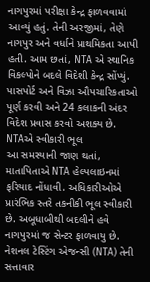નાગપુરમાં પરીક્ષા કેન્દ્ર ફાળવવામાં આવ્યું હતું. તેની અરજીમાં, તેણે નાગપુર અને વર્ધાને પ્રાથમિકતા આપી હતી. આમ છતાં, NTA એ સ્થાનિક વિકલ્પોને બદલે વિદેશી કેન્દ્ર સોંપ્યું. પાસપોર્ટ અને વિઝા ઔપચારિકતાઓ પૂર્ણ કરવી અને 24 કલાકની અંદર વિદેશ પ્રવાસ કરવો અશક્ય છે.
NTAએ સ્વીકારી ભૂલ
આ સમસ્યાની જાણ થતાં, માતાપિતાએ NTA હેલ્પલાઇનમાં ફરિયાદ નોંધાવી. અધિકારીઓએ પ્રારંભિક સ્તરે તકનીકી ભૂલ સ્વીકારી છે. અબૂધાબીથી બદલીને હવે નાગપુરમાં જ સેન્ટર ફાળવાયુ છે. નેશનલ ટેસ્ટિંગ એજન્સી (NTA) તેની સત્તાવાર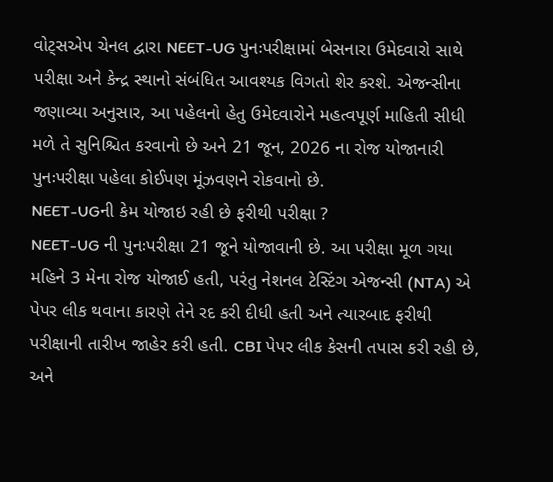વોટ્સએપ ચેનલ દ્વારા NEET-UG પુનઃપરીક્ષામાં બેસનારા ઉમેદવારો સાથે પરીક્ષા અને કેન્દ્ર સ્થાનો સંબંધિત આવશ્યક વિગતો શેર કરશે. એજન્સીના જણાવ્યા અનુસાર, આ પહેલનો હેતુ ઉમેદવારોને મહત્વપૂર્ણ માહિતી સીધી મળે તે સુનિશ્ચિત કરવાનો છે અને 21 જૂન, 2026 ના રોજ યોજાનારી પુનઃપરીક્ષા પહેલા કોઈપણ મૂંઝવણને રોકવાનો છે.
NEET-UGની કેમ યોજાઇ રહી છે ફરીથી પરીક્ષા ?
NEET-UG ની પુનઃપરીક્ષા 21 જૂને યોજાવાની છે. આ પરીક્ષા મૂળ ગયા મહિને 3 મેના રોજ યોજાઈ હતી, પરંતુ નેશનલ ટેસ્ટિંગ એજન્સી (NTA) એ પેપર લીક થવાના કારણે તેને રદ કરી દીધી હતી અને ત્યારબાદ ફરીથી પરીક્ષાની તારીખ જાહેર કરી હતી. CBI પેપર લીક કેસની તપાસ કરી રહી છે, અને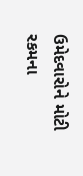ઉમેદવારોને મોટી રકમના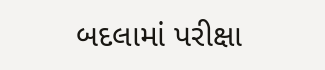બદલામાં પરીક્ષા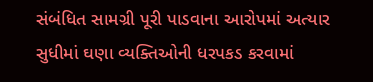સંબંધિત સામગ્રી પૂરી પાડવાના આરોપમાં અત્યાર સુધીમાં ઘણા વ્યક્તિઓની ધરપકડ કરવામાં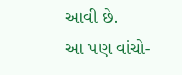આવી છે.
આ પણ વાંચો-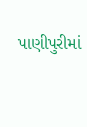પાણીપુરીમાં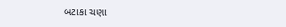બટાકા ચણા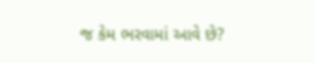જ કેમ ભરવામાં આવે છે?